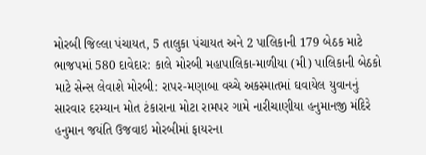મોરબી જિલ્લા પંચાયત, 5 તાલુકા પંચાયત અને 2 પાલિકાની 179 બેઠક માટે ભાજપમાં 580 દાવેદાર: કાલે મોરબી મહાપાલિકા-માળીયા (મી) પાલિકાની બેઠકો માટે સેન્સ લેવાશે મોરબી: રાપર-મણાબા વચ્ચે અકસ્માતમાં ઘવાયેલ યુવાનનું સારવાર દરમ્યાન મોત ટંકારાના મોટા રામપર ગામે નારીચાણીયા હનુમાનજી મંદિરે હનુમાન જયંતિ ઉજવાઇ મોરબીમાં ફાયરના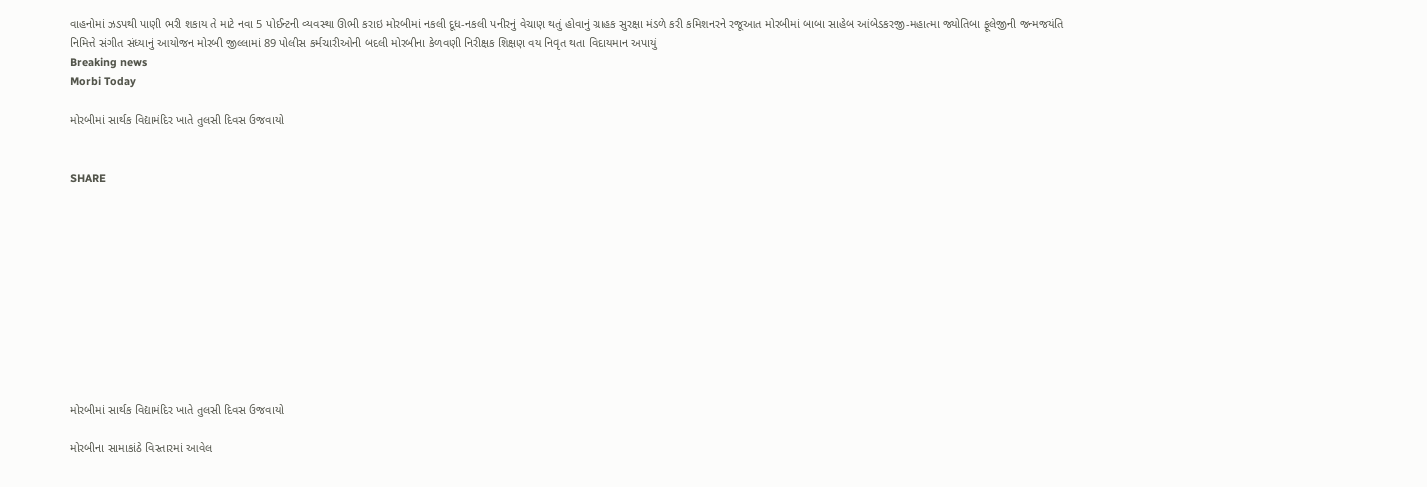વાહનોમાં ઝડપથી પાણી ભરી શકાય તે માટે નવા 5 પોઈન્ટની વ્યવસ્થા ઊભી કરાઇ મોરબીમાં નકલી દૂધ-નકલી પનીરનું વેચાણ થતું હોવાનું ગ્રાહક સુરક્ષા મંડળે કરી કમિશનરને રજૂઆત મોરબીમાં બાબા સાહેબ આંબેડકરજી-મહાત્મા જ્યોતિબા ફૂલેજીની જન્મજયંતિ નિમિત્તે સંગીત સંધ્યાનું આયોજન મોરબી જીલ્લામાં 89 પોલીસ કર્મચારીઓની બદલી મોરબીના કેળવણી નિરીક્ષક શિક્ષણ વય નિવૃત થતા વિદાયમાન અપાયું
Breaking news
Morbi Today

મોરબીમાં સાર્થક વિદ્યામંદિર ખાતે તુલસી દિવસ ઉજવાયો


SHARE











મોરબીમાં સાર્થક વિદ્યામંદિર ખાતે તુલસી દિવસ ઉજવાયો

મોરબીના સામાકાંઠે વિસ્તારમાં આવેલ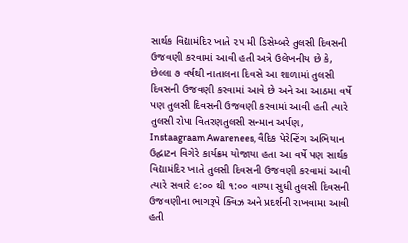સાર્થક વિદ્યામંદિર ખાતે ૨૫ મી ડિસેમ્બરે તુલસી દિવસની ઉજવણી કરવામાં આવી હતી અત્રે ઉલેખનીય છે કે, છેલ્લા ૭ વર્ષથી નાતાલના દિવસે આ શાળામાં તુલસી દિવસની ઉજવણી કરવામાં આવે છે અને આ આઠમા વર્ષે પણ તુલસી દિવસની ઉજવણી કરવામાં આવી હતી ત્યારે તુલસી રોપા વિતરણતુલસી સન્માન અર્પણ, Instaagraam Awarenees, વૈદિક પેરેન્ટિંગ અભિયાન ઉદ્ઘાટન વિગેરે કાર્યક્રમ યોજાયા હતા આ વર્ષે પણ સાર્થક વિદ્યામંદિર ખાતે તુલસી દિવસની ઉજવણી કરવામાં આવી ત્યારે સવારે ૯:૦૦ થી ૧:૦૦ વાગ્યા સુધી તુલસી દિવસની ઉજવણીના ભાગરૂપે ક્વિઝ અને પ્રદર્શની રાખવામા આવી હતી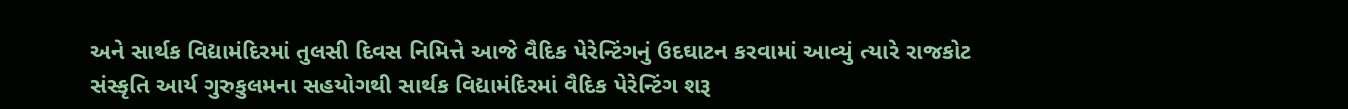અને સાર્થક વિદ્યામંદિરમાં તુલસી દિવસ નિમિત્તે આજે વૈદિક પેરેન્ટિંગનું ઉદઘાટન કરવામાં આવ્યું ત્યારે રાજકોટ સંસ્કૃતિ આર્ય ગુરુકુલમના સહયોગથી સાર્થક વિદ્યામંદિરમાં વૈદિક પેરેન્ટિંગ શરૂ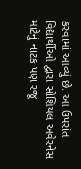કરવામાં આવ્યું છે. આ ઉપરાંત વિદ્યાર્થીઓ દ્વારા સોશિયલ અવેરનેસ માટેનું નાટક પણ રજૂ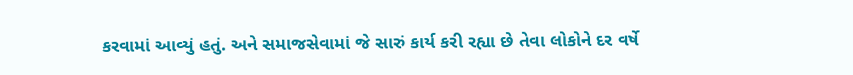કરવામાં આવ્યું હતું. અને સમાજસેવામાં જે સારું કાર્ય કરી રહ્યા છે તેવા લોકોને દર વર્ષે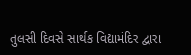તુલસી દિવસે સાર્થક વિદ્યામંદિર દ્વારા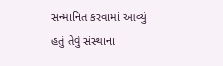સન્માનિત કરવામાં આવ્યું હતું તેવું સંસ્થાના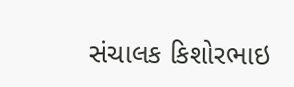સંચાલક કિશોરભાઇ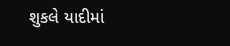શુકલે યાદીમાં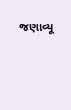જણાવ્યૂ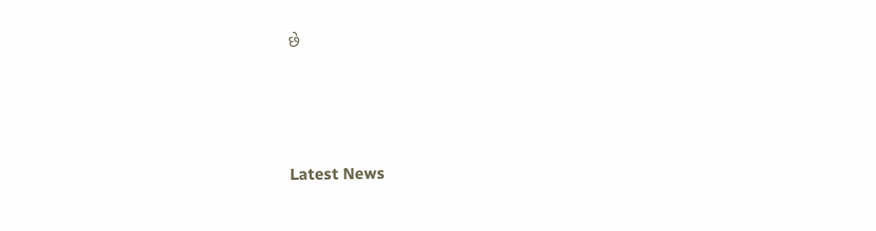છે






Latest News